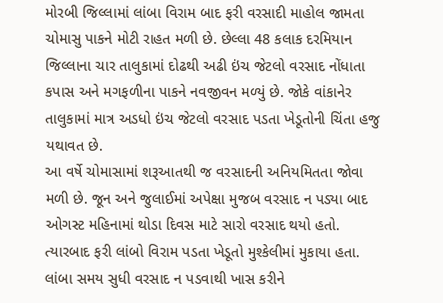મોરબી જિલ્લામાં લાંબા વિરામ બાદ ફરી વરસાદી માહોલ જામતા ચોમાસુ પાકને મોટી રાહત મળી છે. છેલ્લા 48 કલાક દરમિયાન જિલ્લાના ચાર તાલુકામાં દોઢથી અઢી ઇંચ જેટલો વરસાદ નોંધાતા કપાસ અને મગફળીના પાકને નવજીવન મળ્યું છે. જોકે વાંકાનેર તાલુકામાં માત્ર અડધો ઇંચ જેટલો વરસાદ પડતા ખેડૂતોની ચિંતા હજુ યથાવત છે.
આ વર્ષે ચોમાસામાં શરૂઆતથી જ વરસાદની અનિયમિતતા જોવા મળી છે. જૂન અને જુલાઈમાં અપેક્ષા મુજબ વરસાદ ન પડ્યા બાદ ઓગસ્ટ મહિનામાં થોડા દિવસ માટે સારો વરસાદ થયો હતો. ત્યારબાદ ફરી લાંબો વિરામ પડતા ખેડૂતો મુશ્કેલીમાં મુકાયા હતા. લાંબા સમય સુધી વરસાદ ન પડવાથી ખાસ કરીને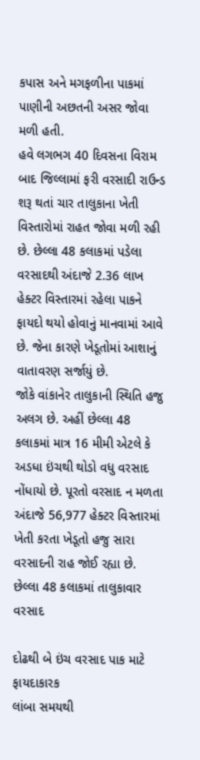કપાસ અને મગફળીના પાકમાં પાણીની અછતની અસર જોવા મળી હતી.
હવે લગભગ 40 દિવસના વિરામ બાદ જિલ્લામાં ફરી વરસાદી રાઉન્ડ શરૂ થતાં ચાર તાલુકાના ખેતી વિસ્તારોમાં રાહત જોવા મળી રહી છે. છેલ્લા 48 કલાકમાં પડેલા વરસાદથી અંદાજે 2.36 લાખ હેક્ટર વિસ્તારમાં રહેલા પાકને ફાયદો થયો હોવાનું માનવામાં આવે છે. જેના કારણે ખેડૂતોમાં આશાનું વાતાવરણ સર્જાયું છે.
જોકે વાંકાનેર તાલુકાની સ્થિતિ હજુ અલગ છે. અહીં છેલ્લા 48 કલાકમાં માત્ર 16 મીમી એટલે કે અડધા ઇંચથી થોડો વધુ વરસાદ નોંધાયો છે. પૂરતો વરસાદ ન મળતા અંદાજે 56,977 હેક્ટર વિસ્તારમાં ખેતી કરતા ખેડૂતો હજુ સારા વરસાદની રાહ જોઈ રહ્યા છે.
છેલ્લા 48 કલાકમાં તાલુકાવાર વરસાદ

દોઢથી બે ઇંચ વરસાદ પાક માટે ફાયદાકારક
લાંબા સમયથી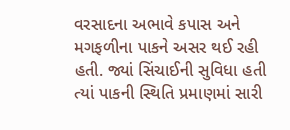વરસાદના અભાવે કપાસ અને મગફળીના પાકને અસર થઈ રહી હતી. જ્યાં સિંચાઈની સુવિધા હતી ત્યાં પાકની સ્થિતિ પ્રમાણમાં સારી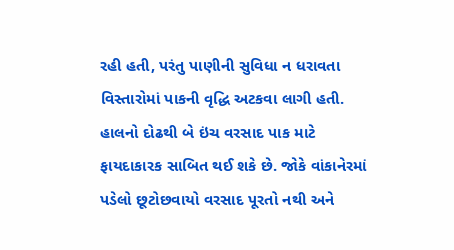રહી હતી, પરંતુ પાણીની સુવિધા ન ધરાવતા વિસ્તારોમાં પાકની વૃદ્ધિ અટકવા લાગી હતી. હાલનો દોઢથી બે ઇંચ વરસાદ પાક માટે ફાયદાકારક સાબિત થઈ શકે છે. જોકે વાંકાનેરમાં પડેલો છૂટોછવાયો વરસાદ પૂરતો નથી અને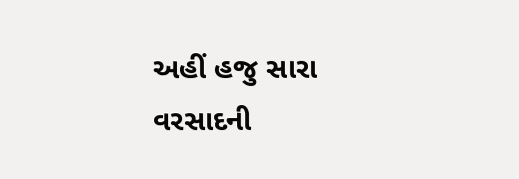અહીં હજુ સારા વરસાદની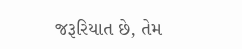જરૂરિયાત છે, તેમ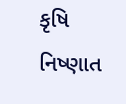કૃષિ નિષ્ણાત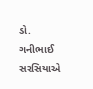ડો. ગનીભાઈ સરસિયાએ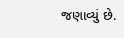જણાવ્યું છે.